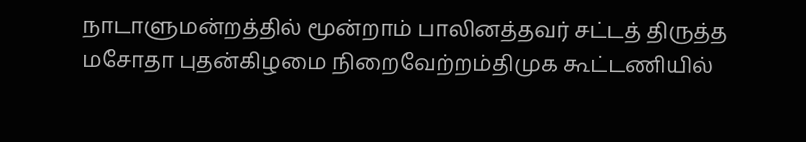நாடாளுமன்றத்தில் மூன்றாம் பாலினத்தவர் சட்டத் திருத்த மசோதா புதன்கிழமை நிறைவேற்றம்திமுக கூட்டணியில்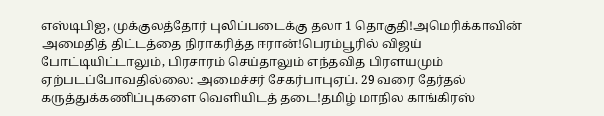எஸ்டிபிஐ, முக்குலத்தோர் புலிப்படைக்கு தலா 1 தொகுதி!அமெரிக்காவின் அமைதித் திட்டத்தை நிராகரித்த ஈரான்!பெரம்பூரில் விஜய் போட்டியிட்டாலும், பிரசாரம் செய்தாலும் எந்தவித பிரளயமும் ஏற்படப்போவதில்லை: அமைச்சர் சேகர்பாபுஏப். 29 வரை தேர்தல் கருத்துக்கணிப்புகளை வெளியிடத் தடை!தமிழ் மாநில காங்கிரஸ்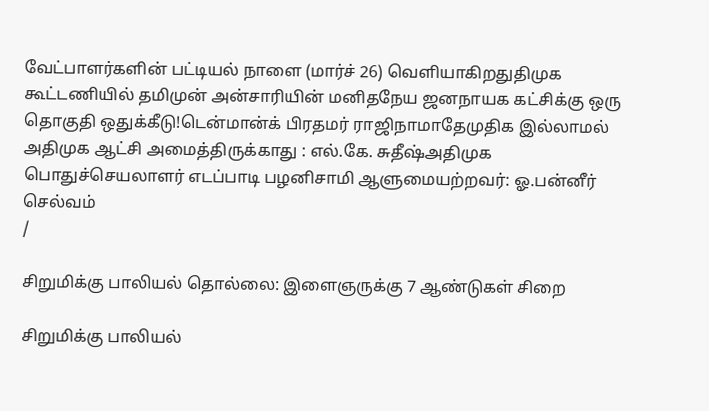வேட்பாளர்களின் பட்டியல் நாளை (மார்ச் 26) வெளியாகிறதுதிமுக கூட்டணியில் தமிமுன் அன்சாரியின் மனிதநேய ஜனநாயக கட்சிக்கு ஒரு தொகுதி ஒதுக்கீடு!டென்மான்க் பிரதமர் ராஜிநாமாதேமுதிக இல்லாமல் அதிமுக ஆட்சி அமைத்திருக்காது : எல்.கே. சுதீஷ்அதிமுக பொதுச்செயலாளர் எடப்பாடி பழனிசாமி ஆளுமையற்றவர்: ஓ.பன்னீர் செல்வம்
/

சிறுமிக்கு பாலியல் தொல்லை: இளைஞருக்கு 7 ஆண்டுகள் சிறை

சிறுமிக்கு பாலியல்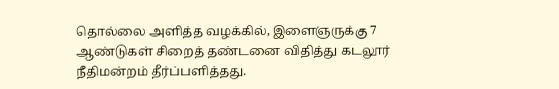தொல்லை அளித்த வழக்கில், இளைஞருக்கு 7 ஆண்டுகள் சிறைத் தண்டனை விதித்து கடலூர் நீதிமன்றம் தீர்ப்பளித்தது.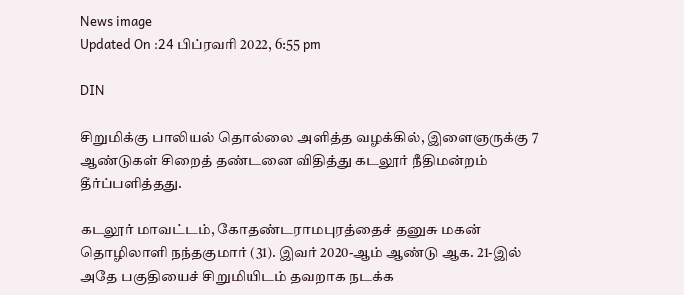News image
Updated On :24 பிப்ரவரி 2022, 6:55 pm

DIN

சிறுமிக்கு பாலியல் தொல்லை அளித்த வழக்கில், இளைஞருக்கு 7 ஆண்டுகள் சிறைத் தண்டனை விதித்து கடலூர் நீதிமன்றம் தீர்ப்பளித்தது.

கடலூர் மாவட்டம், கோதண்டராமபுரத்தைச் தனுசு மகன் தொழிலாளி நந்தகுமார் (31). இவர் 2020-ஆம் ஆண்டு ஆக. 21-இல் அதே பகுதியைச் சிறுமியிடம் தவறாக நடக்க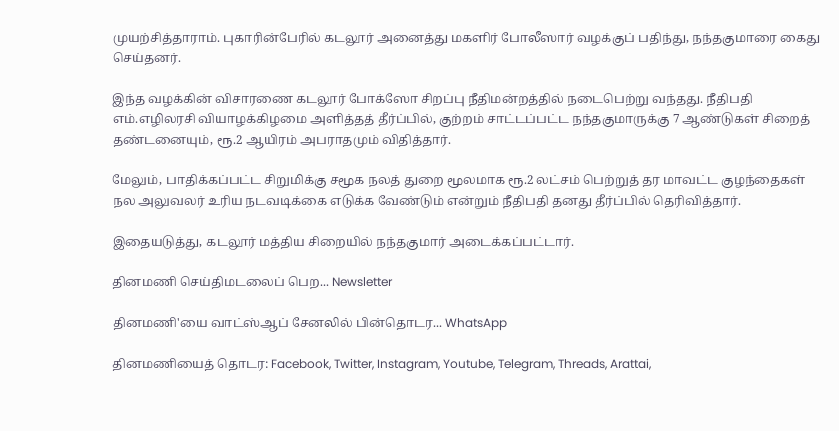முயற்சித்தாராம். புகாரின்பேரில் கடலூர் அனைத்து மகளிர் போலீஸார் வழக்குப் பதிந்து, நந்தகுமாரை கைது செய்தனர்.

இந்த வழக்கின் விசாரணை கடலூர் போக்ஸோ சிறப்பு நீதிமன்றத்தில் நடைபெற்று வந்தது. நீதிபதி எம்.எழிலரசி வியாழக்கிழமை அளித்தத் தீர்ப்பில், குற்றம் சாட்டப்பட்ட நந்தகுமாருக்கு 7 ஆண்டுகள் சிறைத் தண்டனையும், ரூ.2 ஆயிரம் அபராதமும் விதித்தார்.

மேலும், பாதிக்கப்பட்ட சிறுமிக்கு சமூக நலத் துறை மூலமாக ரூ.2 லட்சம் பெற்றுத் தர மாவட்ட குழந்தைகள் நல அலுவலர் உரிய நடவடிக்கை எடுக்க வேண்டும் என்றும் நீதிபதி தனது தீர்ப்பில் தெரிவித்தார்.

இதையடுத்து, கடலூர் மத்திய சிறையில் நந்தகுமார் அடைக்கப்பட்டார்.

தினமணி செய்திமடலைப் பெற... Newsletter

தினமணி'யை வாட்ஸ்ஆப் சேனலில் பின்தொடர... WhatsApp

தினமணியைத் தொடர: Facebook, Twitter, Instagram, Youtube, Telegram, Threads, Arattai,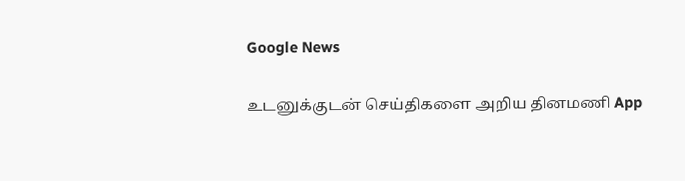Google News

உடனுக்குடன் செய்திகளை அறிய தினமணி App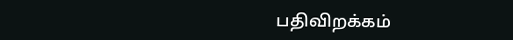பதிவிறக்கம்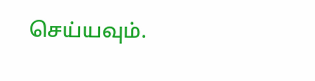செய்யவும்.